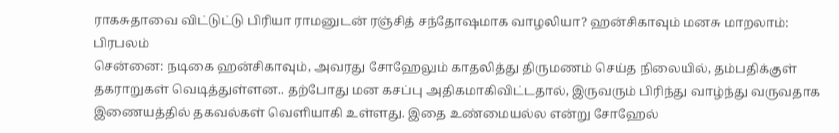ராகசுதாவை விட்டுட்டு பிரியா ராமனுடன் ரஞ்சித் சந்தோஷமாக வாழலியா? ஹன்சிகாவும் மனசு மாறலாம்: பிரபலம்
சென்னை: நடிகை ஹன்சிகாவும், அவரது சோஹேலும் காதலித்து திருமணம் செய்த நிலையில், தம்பதிக்குள் தகராறுகள் வெடித்துள்ளன.. தற்போது மன கசப்பு அதிகமாகிவிட்டதால், இருவரும் பிரிந்து வாழ்ந்து வருவதாக இணையத்தில் தகவல்கள் வெளியாகி உள்ளது. இதை உண்மையல்ல என்று சோஹேல்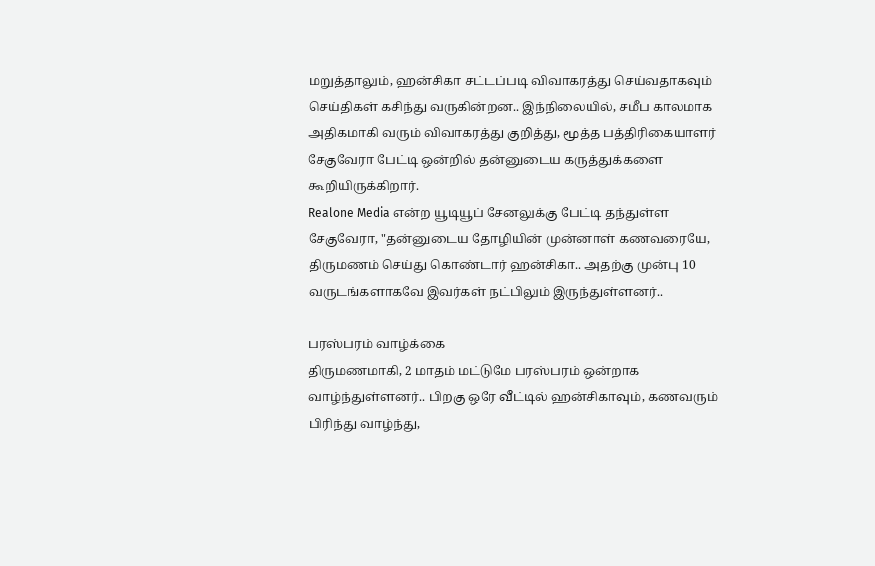மறுத்தாலும், ஹன்சிகா சட்டப்படி விவாகரத்து செய்வதாகவும் செய்திகள் கசிந்து வருகின்றன.. இந்நிலையில், சமீப காலமாக அதிகமாகி வரும் விவாகரத்து குறித்து, மூத்த பத்திரிகையாளர் சேகுவேரா பேட்டி ஒன்றில் தன்னுடைய கருத்துக்களை கூறியிருக்கிறார்.
Realone Media என்ற யூடியூப் சேனலுக்கு பேட்டி தந்துள்ள சேகுவேரா, "தன்னுடைய தோழியின் முன்னாள் கணவரையே, திருமணம் செய்து கொண்டார் ஹன்சிகா.. அதற்கு முன்பு 10 வருடங்களாகவே இவர்கள் நட்பிலும் இருந்துள்ளனர்..

பரஸ்பரம் வாழ்க்கை
திருமணமாகி, 2 மாதம் மட்டுமே பரஸ்பரம் ஒன்றாக வாழ்ந்துள்ளனர்.. பிறகு ஒரே வீட்டில் ஹன்சிகாவும், கணவரும் பிரிந்து வாழ்ந்து,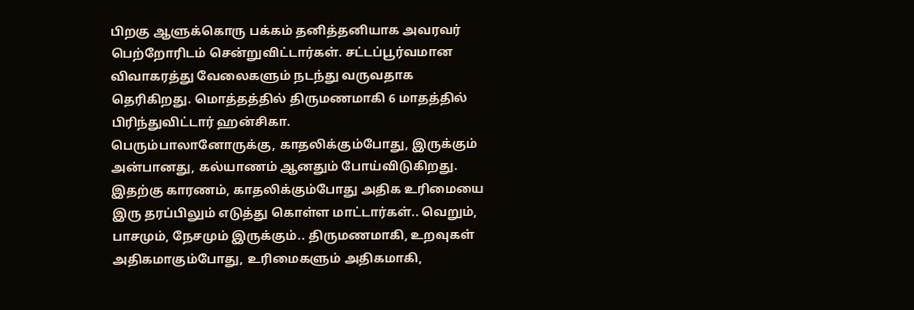பிறகு ஆளுக்கொரு பக்கம் தனித்தனியாக அவரவர் பெற்றோரிடம் சென்றுவிட்டார்கள். சட்டப்பூர்வமான விவாகரத்து வேலைகளும் நடந்து வருவதாக தெரிகிறது. மொத்தத்தில் திருமணமாகி 6 மாதத்தில் பிரிந்துவிட்டார் ஹன்சிகா.
பெரும்பாலானோருக்கு, காதலிக்கும்போது, இருக்கும் அன்பானது, கல்யாணம் ஆனதும் போய்விடுகிறது. இதற்கு காரணம், காதலிக்கும்போது அதிக உரிமையை இரு தரப்பிலும் எடுத்து கொள்ள மாட்டார்கள்.. வெறும், பாசமும், நேசமும் இருக்கும்.. திருமணமாகி, உறவுகள் அதிகமாகும்போது, உரிமைகளும் அதிகமாகி,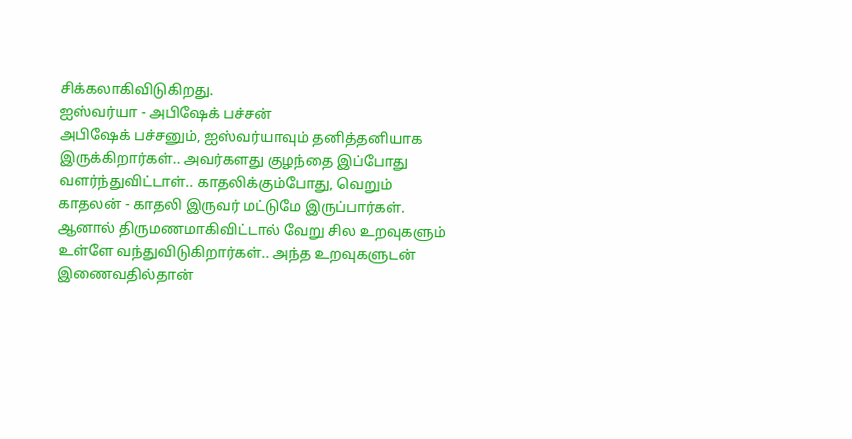சிக்கலாகிவிடுகிறது.
ஐஸ்வர்யா - அபிஷேக் பச்சன்
அபிஷேக் பச்சனும், ஐஸ்வர்யாவும் தனித்தனியாக இருக்கிறார்கள்.. அவர்களது குழந்தை இப்போது வளர்ந்துவிட்டாள்.. காதலிக்கும்போது, வெறும் காதலன் - காதலி இருவர் மட்டுமே இருப்பார்கள். ஆனால் திருமணமாகிவிட்டால் வேறு சில உறவுகளும் உள்ளே வந்துவிடுகிறார்கள்.. அந்த உறவுகளுடன் இணைவதில்தான்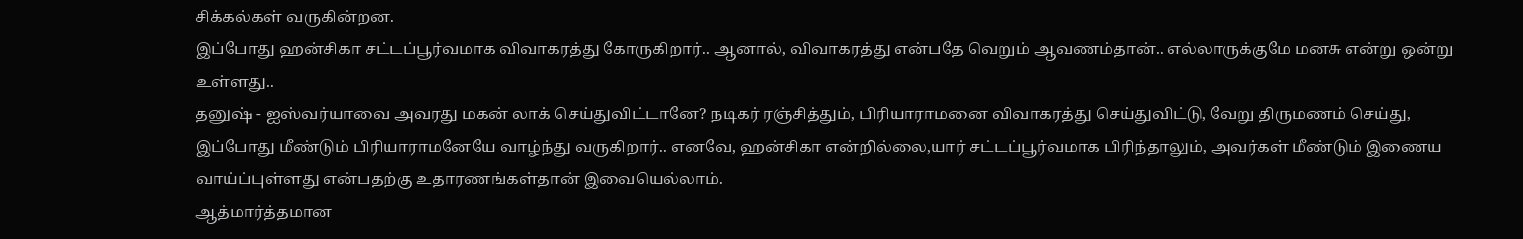சிக்கல்கள் வருகின்றன.
இப்போது ஹன்சிகா சட்டப்பூர்வமாக விவாகரத்து கோருகிறார்.. ஆனால், விவாகரத்து என்பதே வெறும் ஆவணம்தான்.. எல்லாருக்குமே மனசு என்று ஒன்று உள்ளது..
தனுஷ் - ஐஸ்வர்யாவை அவரது மகன் லாக் செய்துவிட்டானே? நடிகர் ரஞ்சித்தும், பிரியாராமனை விவாகரத்து செய்துவிட்டு, வேறு திருமணம் செய்து, இப்போது மீண்டும் பிரியாராமனேயே வாழ்ந்து வருகிறார்.. எனவே, ஹன்சிகா என்றில்லை,யார் சட்டப்பூர்வமாக பிரிந்தாலும், அவர்கள் மீண்டும் இணைய வாய்ப்புள்ளது என்பதற்கு உதாரணங்கள்தான் இவையெல்லாம்.
ஆத்மார்த்தமான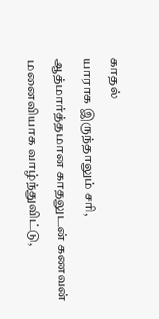காதல்
யாராக இருந்தாலும் சரி, ஆத்மார்த்தமான காதலுடன் கணவன் மனைவியாக வாழ்ந்துவிட்டு,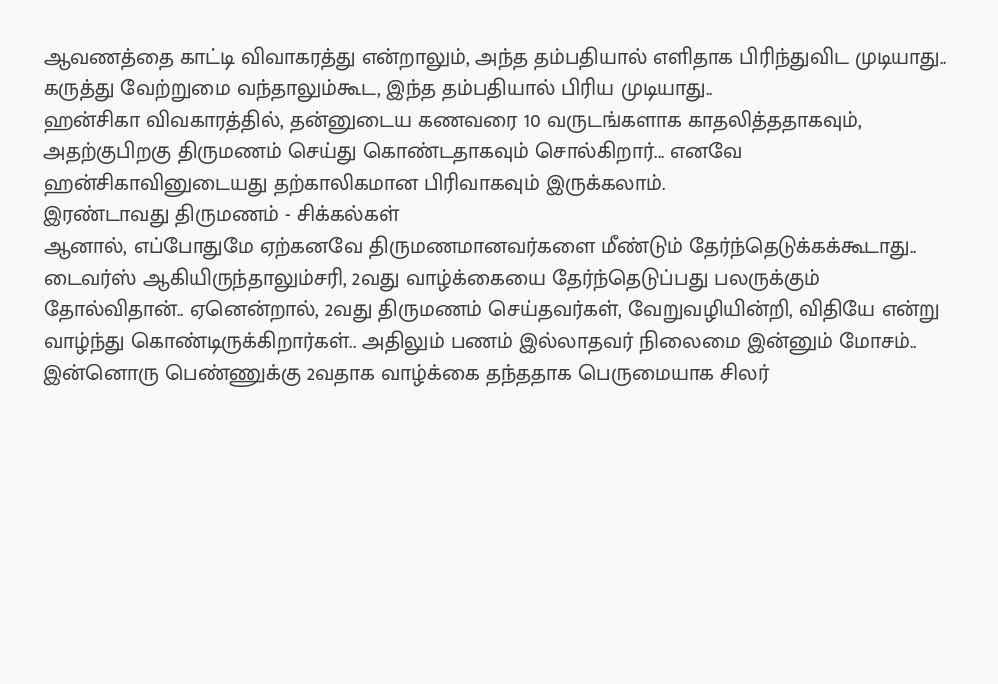ஆவணத்தை காட்டி விவாகரத்து என்றாலும், அந்த தம்பதியால் எளிதாக பிரிந்துவிட முடியாது.. கருத்து வேற்றுமை வந்தாலும்கூட, இந்த தம்பதியால் பிரிய முடியாது..
ஹன்சிகா விவகாரத்தில், தன்னுடைய கணவரை 10 வருடங்களாக காதலித்ததாகவும், அதற்குபிறகு திருமணம் செய்து கொண்டதாகவும் சொல்கிறார்... எனவே ஹன்சிகாவினுடையது தற்காலிகமான பிரிவாகவும் இருக்கலாம்.
இரண்டாவது திருமணம் - சிக்கல்கள்
ஆனால், எப்போதுமே ஏற்கனவே திருமணமானவர்களை மீண்டும் தேர்ந்தெடுக்கக்கூடாது.. டைவர்ஸ் ஆகியிருந்தாலும்சரி, 2வது வாழ்க்கையை தேர்ந்தெடுப்பது பலருக்கும் தோல்விதான்.. ஏனென்றால், 2வது திருமணம் செய்தவர்கள், வேறுவழியின்றி, விதியே என்று வாழ்ந்து கொண்டிருக்கிறார்கள்.. அதிலும் பணம் இல்லாதவர் நிலைமை இன்னும் மோசம்..
இன்னொரு பெண்ணுக்கு 2வதாக வாழ்க்கை தந்ததாக பெருமையாக சிலர்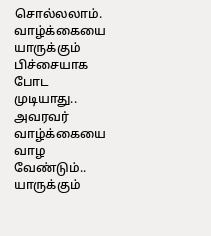சொல்லலாம். வாழ்க்கையை யாருக்கும் பிச்சையாக போட முடியாது.. அவரவர் வாழ்க்கையை வாழ வேண்டும்..
யாருக்கும்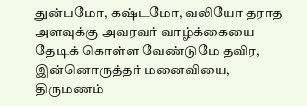துன்பமோ, கஷ்டமோ, வலியோ தராத அளவுக்கு அவரவர் வாழ்க்கையை தேடிக் கொள்ள வேண்டுமே தவிர, இன்னொருத்தர் மனைவியை, திருமணம்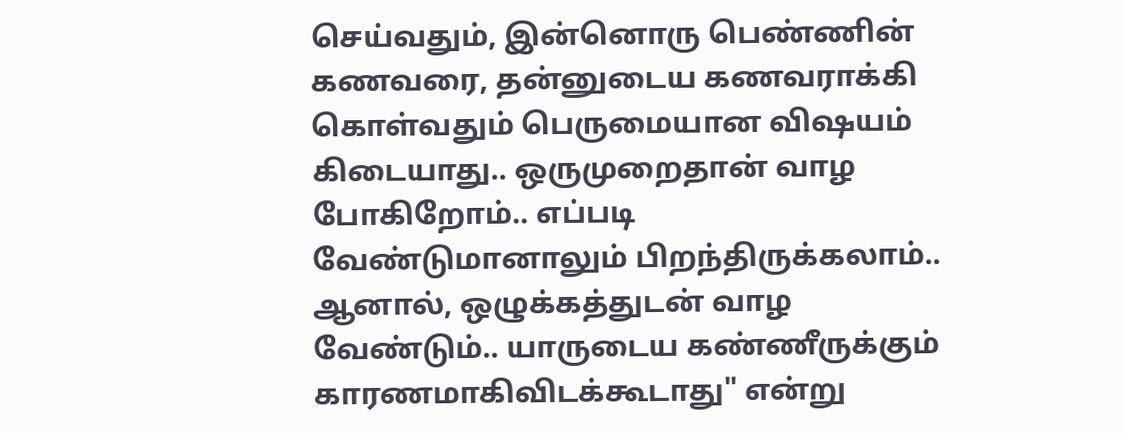செய்வதும், இன்னொரு பெண்ணின் கணவரை, தன்னுடைய கணவராக்கி கொள்வதும் பெருமையான விஷயம் கிடையாது.. ஒருமுறைதான் வாழ போகிறோம்.. எப்படி வேண்டுமானாலும் பிறந்திருக்கலாம்.. ஆனால், ஒழுக்கத்துடன் வாழ வேண்டும்.. யாருடைய கண்ணீருக்கும் காரணமாகிவிடக்கூடாது" என்று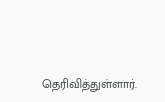தெரிவித்துள்ளார்.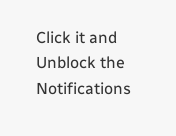Click it and Unblock the Notifications